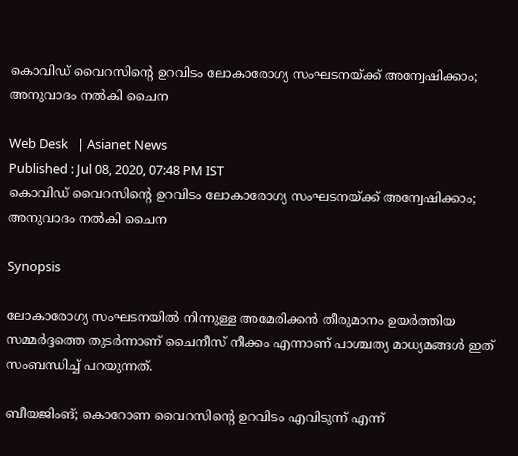കൊവിഡ് വൈറസിന്‍റെ ഉറവിടം ലോകാരോഗ്യ സംഘടനയ്ക്ക് അന്വേഷിക്കാം; അനുവാദം നല്‍കി ചൈന

Web Desk   | Asianet News
Published : Jul 08, 2020, 07:48 PM IST
കൊവിഡ് വൈറസിന്‍റെ ഉറവിടം ലോകാരോഗ്യ സംഘടനയ്ക്ക് അന്വേഷിക്കാം; അനുവാദം നല്‍കി ചൈന

Synopsis

ലോകാരോഗ്യ സംഘടനയില്‍ നിന്നുള്ള അമേരിക്കന്‍ തീരുമാനം ഉയര്‍ത്തിയ സമ്മര്‍ദ്ദത്തെ തുടര്‍ന്നാണ് ചൈനീസ് നീക്കം എന്നാണ് പാശ്ചത്യ മാധ്യമങ്ങള്‍ ഇത് സംബന്ധിച്ച് പറയുന്നത്.

ബീയജിംങ്; കൊറോണ വൈറസിന്‍റെ ഉറവിടം എവിടുന്ന് എന്ന്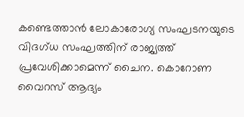കണ്ടെത്താന്‍ ലോകാരോഗ്യ സംഘടനയുടെ വിദഗ്ധ സംഘത്തിന് രാജ്യത്ത് പ്രവേശിക്കാമെന്ന് ചൈന. കൊറോണ വൈറസ് ആദ്യം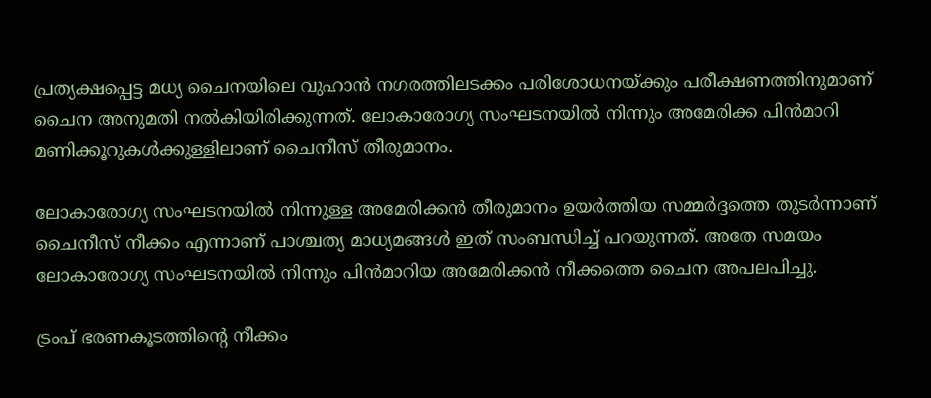പ്രത്യക്ഷപ്പെട്ട മധ്യ ചൈനയിലെ വുഹാന്‍ നഗരത്തിലടക്കം പരിശോധനയ്ക്കും പരീക്ഷണത്തിനുമാണ് ചൈന അനുമതി നല്‍കിയിരിക്കുന്നത്. ലോകാരോഗ്യ സംഘടനയില്‍ നിന്നും അമേരിക്ക പിന്‍മാറി മണിക്കൂറുകള്‍ക്കുള്ളിലാണ് ചൈനീസ് തീരുമാനം.

ലോകാരോഗ്യ സംഘടനയില്‍ നിന്നുള്ള അമേരിക്കന്‍ തീരുമാനം ഉയര്‍ത്തിയ സമ്മര്‍ദ്ദത്തെ തുടര്‍ന്നാണ് ചൈനീസ് നീക്കം എന്നാണ് പാശ്ചത്യ മാധ്യമങ്ങള്‍ ഇത് സംബന്ധിച്ച് പറയുന്നത്. അതേ സമയം ലോകാരോഗ്യ സംഘടനയില്‍ നിന്നും പിന്‍മാറിയ അമേരിക്കന്‍ നീക്കത്തെ ചൈന അപലപിച്ചു.

ട്രംപ് ഭരണകൂടത്തിന്‍റെ നീക്കം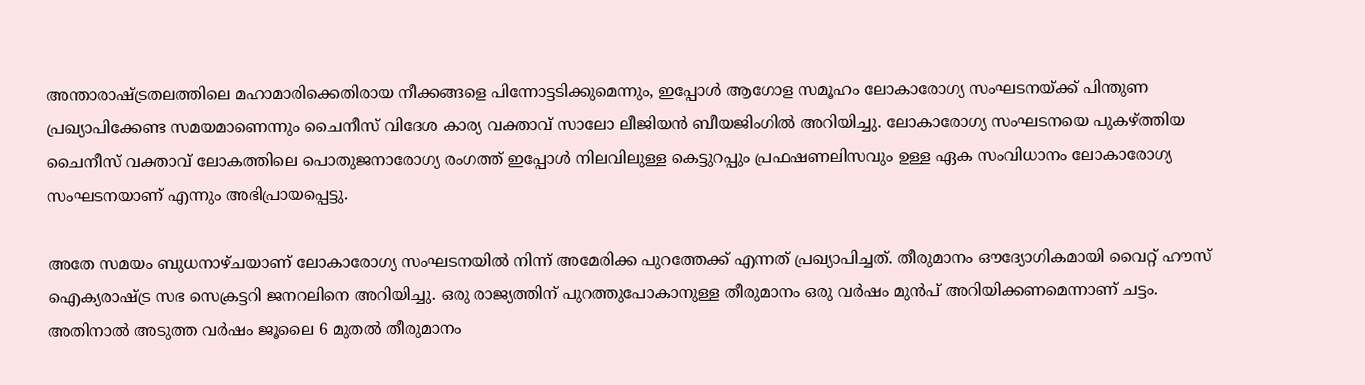അന്താരാഷ്ട്രതലത്തിലെ മഹാമാരിക്കെതിരായ നീക്കങ്ങളെ പിന്നോട്ടടിക്കുമെന്നും, ഇപ്പോള്‍ ആഗോള സമൂഹം ലോകാരോഗ്യ സംഘടനയ്ക്ക് പിന്തുണ പ്രഖ്യാപിക്കേണ്ട സമയമാണെന്നും ചൈനീസ് വിദേശ കാര്യ വക്താവ് സാലോ ലീജിയന്‍ ബീയജിംഗില്‍ അറിയിച്ചു. ലോകാരോഗ്യ സംഘടനയെ പുകഴ്ത്തിയ ചൈനീസ് വക്താവ് ലോകത്തിലെ പൊതുജനാരോഗ്യ രംഗത്ത് ഇപ്പോള്‍ നിലവിലുള്ള കെട്ടുറപ്പും പ്രഫഷണലിസവും ഉള്ള ഏക സംവിധാനം ലോകാരോഗ്യ സംഘടനയാണ് എന്നും അഭിപ്രായപ്പെട്ടു.

അതേ സമയം ബുധനാഴ്ചയാണ് ലോകാരോഗ്യ സംഘടനയിൽ നിന്ന് അമേരിക്ക പുറത്തേക്ക് എന്നത് പ്രഖ്യാപിച്ചത്. തീരുമാനം ഔദ്യോഗികമായി വൈറ്റ് ഹൗസ് ഐക്യരാഷ്‍ട്ര സഭ സെക്രട്ടറി ജനറലിനെ അറിയിച്ചു. ഒരു രാജ്യത്തിന് പുറത്തുപോകാനുള്ള തീരുമാനം ഒരു വർഷം മുൻപ് അറിയിക്കണമെന്നാണ് ചട്ടം. അതിനാൽ അടുത്ത വർഷം ജൂലൈ 6 മുതൽ തീരുമാനം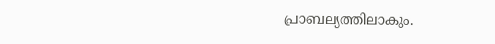പ്രാബല്യത്തിലാകും.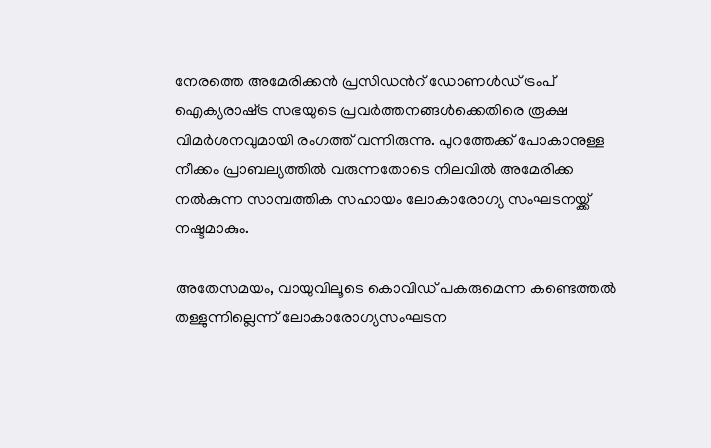നേരത്തെ അമേരിക്കൻ പ്രസിഡന്‍റ് ഡോണൾഡ് ട്രംപ് ഐക്യരാഷ്‍ട്ര സഭയുടെ പ്രവർത്തനങ്ങൾക്കെതിരെ രൂക്ഷ വിമർശനവുമായി രംഗത്ത് വന്നിരുന്നു. പുറത്തേക്ക് പോകാനുള്ള നീക്കം പ്രാബല്യത്തിൽ വരുന്നതോടെ നിലവിൽ അമേരിക്ക നൽകുന്ന സാമ്പത്തിക സഹായം ലോകാരോഗ്യ സംഘടനയ്ക്ക് നഷ്ടമാകും.

അതേസമയം, വായുവിലൂടെ കൊവിഡ് പകരുമെന്ന കണ്ടെത്തൽ തള്ളുന്നില്ലെന്ന് ലോകാരോഗ്യസംഘടന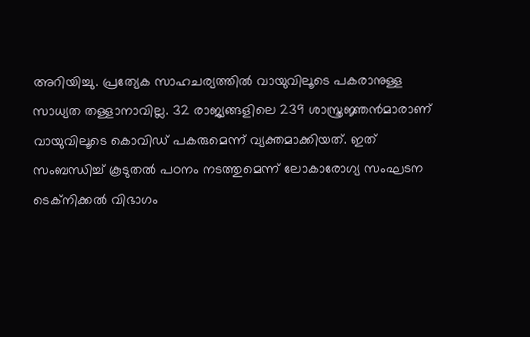അറിയിച്ചു. പ്രത്യേക സാഹചര്യത്തിൽ വായുവിലൂടെ പകരാനുള്ള സാധ്യത തള്ളാനാവില്ല. 32 രാജ്യങ്ങളിലെ 239 ശാസ്ത്രജ്ഞൻമാരാണ് വായുവിലൂടെ കൊവിഡ് പകരുമെന്ന് വ്യക്തമാക്കിയത്. ഇത് സംബന്ധിച്ച് കൂടുതൽ പഠനം നടത്തുമെന്ന് ലോകാരോഗ്യ സംഘടന ടെക്നിക്കൽ വിഭാഗം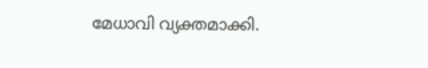മേധാവി വ്യക്തമാക്കി.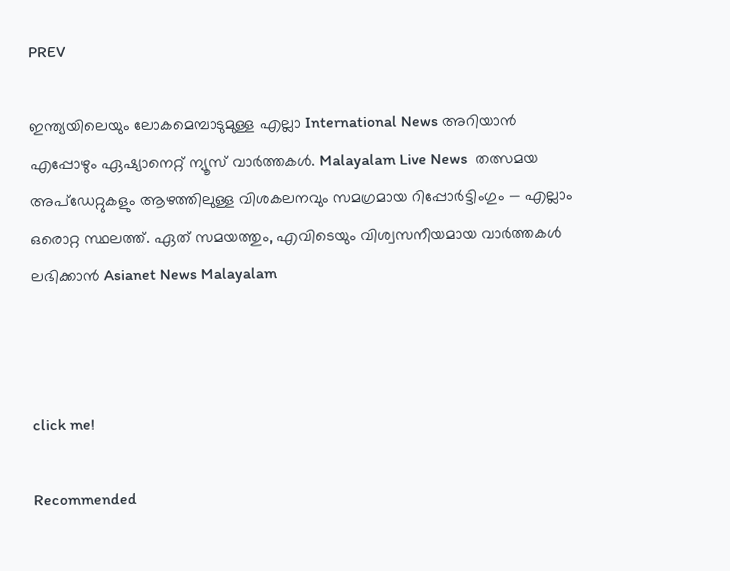PREV

ഇന്ത്യയിലെയും ലോകമെമ്പാടുമുള്ള എല്ലാ International News അറിയാൻ എപ്പോഴും ഏഷ്യാനെറ്റ് ന്യൂസ് വാർത്തകൾ. Malayalam Live News  തത്സമയ അപ്‌ഡേറ്റുകളും ആഴത്തിലുള്ള വിശകലനവും സമഗ്രമായ റിപ്പോർട്ടിംഗും — എല്ലാം ഒരൊറ്റ സ്ഥലത്ത്. ഏത് സമയത്തും, എവിടെയും വിശ്വസനീയമായ വാർത്തകൾ ലഭിക്കാൻ Asianet News Malayalam



click me!

Recommended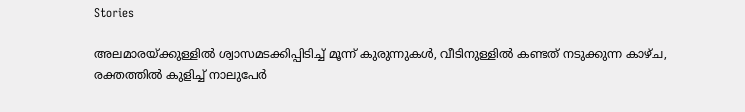Stories

അലമാരയ്ക്കുള്ളിൽ ശ്വാസമടക്കിപ്പിടിച്ച് മൂന്ന് കുരുന്നുകൾ, വീടിനുള്ളിൽ കണ്ടത് നടുക്കുന്ന കാഴ്ച, രക്തത്തിൽ കുളിച്ച് നാലുപേർ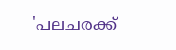'പലചരക്ക്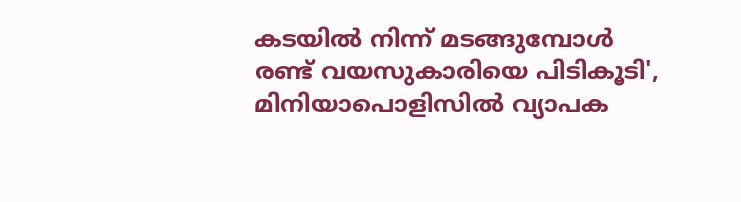കടയിൽ നിന്ന് മടങ്ങുമ്പോൾ രണ്ട് വയസുകാരിയെ പിടികൂടി', മിനിയാപൊളിസിൽ വ്യാപക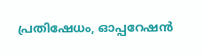പ്രതിഷേധം, ഓപ്പറേഷൻ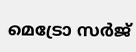മെട്രോ സർജ്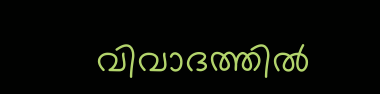വിവാദത്തിൽ